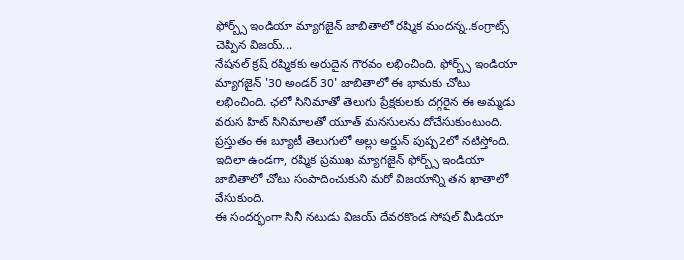ఫోర్బ్స్ ఇండియా మ్యాగజైన్ జాబితాలో రష్మిక మందన్న..కంగ్రాట్స్ చెప్పిన విజయ్...
నేషనల్ క్రష్ రష్మికకు అరుదైన గౌరవం లభించింది. ఫోర్బ్స్ ఇండియా మ్యాగజైన్ '30 అండర్ 30' జాబితాలో ఈ భామకు చోటు లభించింది. ఛలో సినిమాతో తెలుగు ప్రేక్షకులకు దగ్గరైన ఈ అమ్మడు వరుస హిట్ సినిమాలతో యూత్ మనసులను దోచేసుకుంటుంది. ప్రస్తుతం ఈ బ్యూటీ తెలుగులో అల్లు అర్జున్ పుష్ప2లో నటిస్తోంది. ఇదిలా ఉండగా, రష్మిక ప్రముఖ మ్యాగజైన్ ఫోర్బ్స్ ఇండియా జాబితాలో చోటు సంపాదించుకుని మరో విజయాన్ని తన ఖాతాలో వేసుకుంది.
ఈ సందర్భంగా సినీ నటుడు విజయ్ దేవరకొండ సోషల్ మీడియా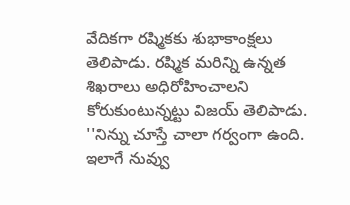వేదికగా రష్మికకు శుభాకాంక్షలు తెలిపాడు. రష్మిక మరిన్ని ఉన్నత శిఖరాలు అధిరోహించాలని కోరుకుంటున్నట్టు విజయ్ తెలిపాడు. ''నిన్ను చూస్తే చాలా గర్వంగా ఉంది. ఇలాగే నువ్వు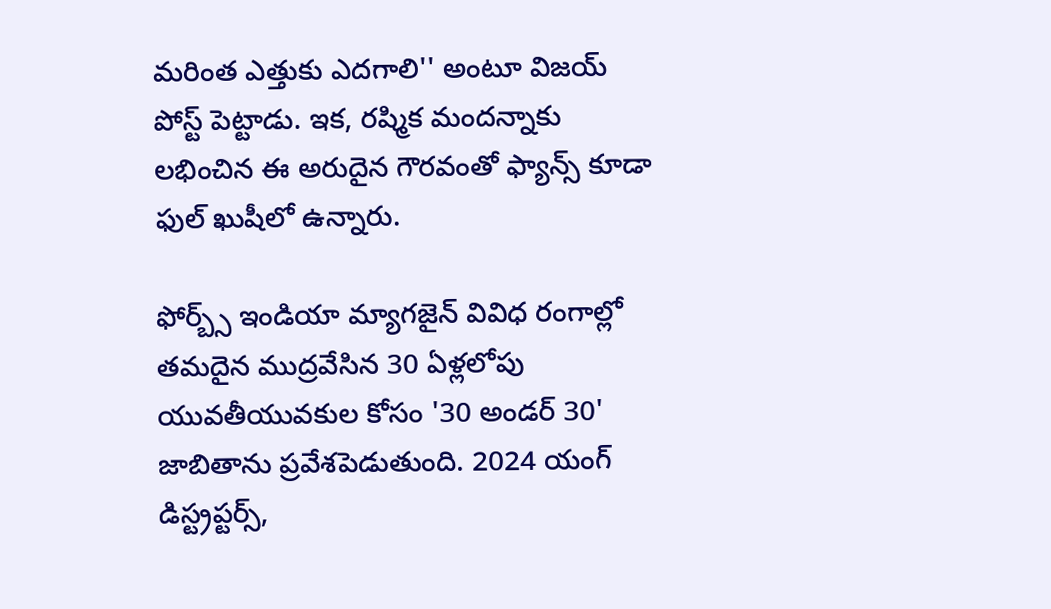మరింత ఎత్తుకు ఎదగాలి'' అంటూ విజయ్ పోస్ట్ పెట్టాడు. ఇక, రష్మిక మందన్నాకు లభించిన ఈ అరుదైన గౌరవంతో ఫ్యాన్స్ కూడా ఫుల్ ఖుషీలో ఉన్నారు.

ఫోర్బ్స్ ఇండియా మ్యాగజైన్ వివిధ రంగాల్లో తమదైన ముద్రవేసిన 30 ఏళ్లలోపు యువతీయువకుల కోసం '30 అండర్ 30' జాబితాను ప్రవేశపెడుతుంది. 2024 యంగ్ డిస్ట్రప్టర్స్,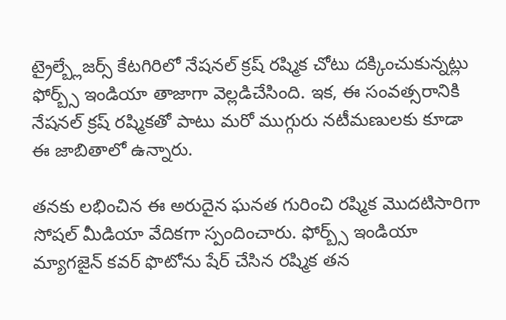ట్రైల్బ్లేజర్స్ కేటగిరిలో నేషనల్ క్రష్ రష్మిక చోటు దక్కించుకున్నట్లు ఫోర్బ్స్ ఇండియా తాజాగా వెల్లడిచేసింది. ఇక, ఈ సంవత్సరానికి నేషనల్ క్రష్ రష్మికతో పాటు మరో ముగ్గురు నటీమణులకు కూడా ఈ జాబితాలో ఉన్నారు.

తనకు లభించిన ఈ అరుదైన ఘనత గురించి రష్మిక మొదటిసారిగా సోషల్ మీడియా వేదికగా స్పందించారు. ఫోర్బ్స్ ఇండియా మ్యాగజైన్ కవర్ ఫొటోను షేర్ చేసిన రష్మిక తన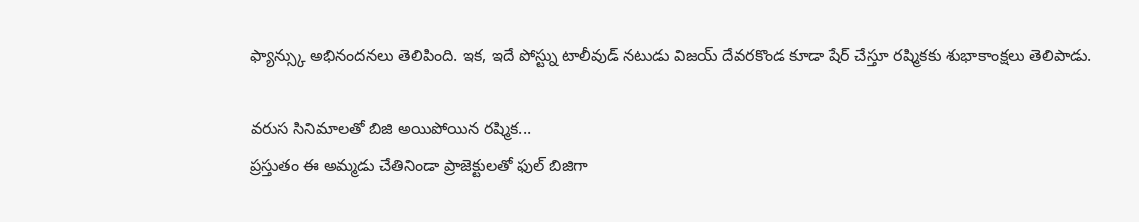ఫ్యాన్స్కు అభినందనలు తెలిపింది. ఇక, ఇదే పోస్ట్ను టాలీవుడ్ నటుడు విజయ్ దేవరకొండ కూడా షేర్ చేస్తూ రష్మికకు శుభాకాంక్షలు తెలిపాడు.

వరుస సినిమాలతో బిజి అయిపోయిన రష్మిక...
ప్రస్తుతం ఈ అమ్మడు చేతినిండా ప్రాజెక్టులతో ఫుల్ బిజిగా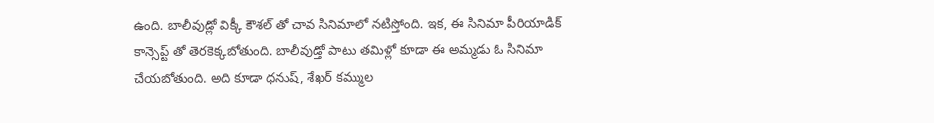ఉంది. బాలీవుడ్లో విక్కీ కౌశల్ తో చావ సినిమాలో నటిస్తోంది. ఇక, ఈ సినిమా పీరియాడిక్ కాన్సెప్ట్ తో తెరకెక్కబోతుంది. బాలీవుడ్తో పాటు తమిళ్లో కూడా ఈ అమ్మడు ఓ సినిమా చేయబోతుంది. అది కూడా ధనుష్, శేఖర్ కమ్ముల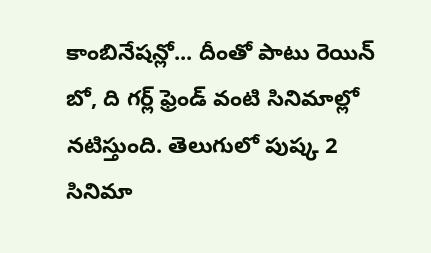కాంబినేషన్లో... దీంతో పాటు రెయిన్ బో, ది గర్ల్ ఫ్రెండ్ వంటి సినిమాల్లో నటిస్తుంది. తెలుగులో పుష్క 2 సినిమా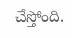చేస్తోంది.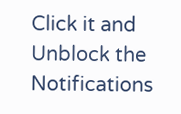Click it and Unblock the Notifications